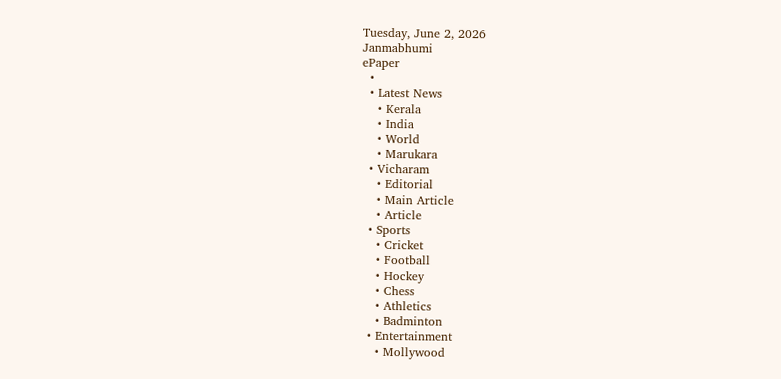Tuesday, June 2, 2026
Janmabhumi
ePaper
  •
  • Latest News
    • Kerala
    • India
    • World
    • Marukara
  • Vicharam
    • Editorial
    • Main Article
    • Article
  • Sports
    • Cricket
    • Football
    • Hockey
    • Chess
    • Athletics
    • Badminton
  • Entertainment
    • Mollywood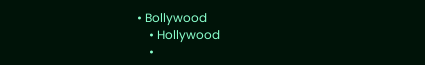• Bollywood
    • Hollywood
    •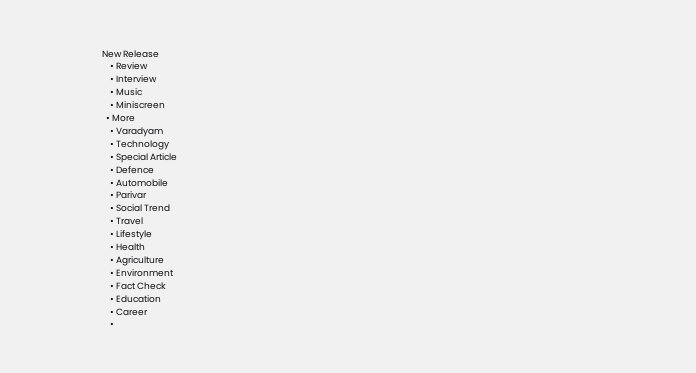New Release
    • Review
    • Interview
    • Music
    • Miniscreen
  • More
    • Varadyam
    • Technology
    • Special Article
    • Defence
    • Automobile
    • Parivar
    • Social Trend
    • Travel
    • Lifestyle
    • Health
    • Agriculture
    • Environment
    • Fact Check
    • Education
    • Career
    •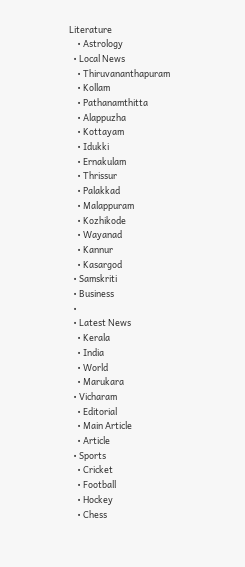Literature
    • Astrology
  • Local News
    • Thiruvananthapuram
    • Kollam
    • Pathanamthitta
    • Alappuzha
    • Kottayam
    • Idukki
    • Ernakulam
    • Thrissur
    • Palakkad
    • Malappuram
    • Kozhikode
    • Wayanad
    • Kannur
    • Kasargod
  • Samskriti
  • Business
  •
  • Latest News
    • Kerala
    • India
    • World
    • Marukara
  • Vicharam
    • Editorial
    • Main Article
    • Article
  • Sports
    • Cricket
    • Football
    • Hockey
    • Chess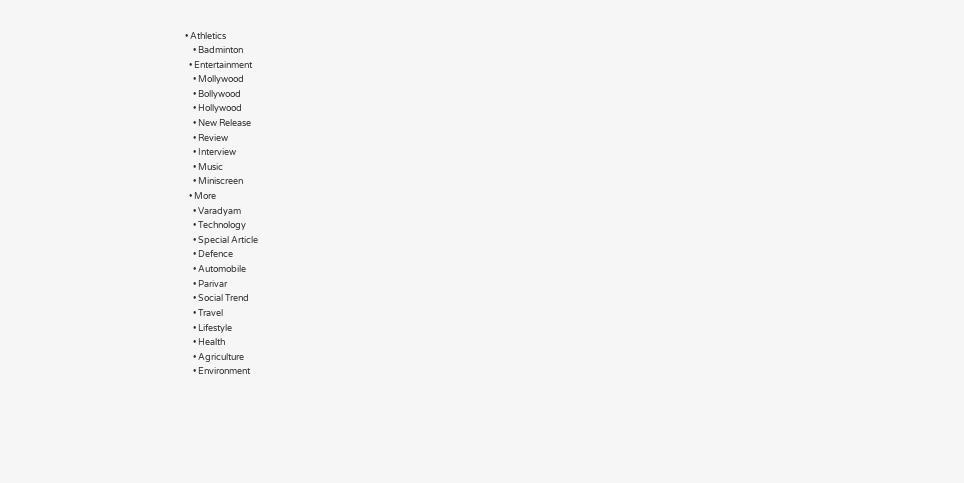• Athletics
    • Badminton
  • Entertainment
    • Mollywood
    • Bollywood
    • Hollywood
    • New Release
    • Review
    • Interview
    • Music
    • Miniscreen
  • More
    • Varadyam
    • Technology
    • Special Article
    • Defence
    • Automobile
    • Parivar
    • Social Trend
    • Travel
    • Lifestyle
    • Health
    • Agriculture
    • Environment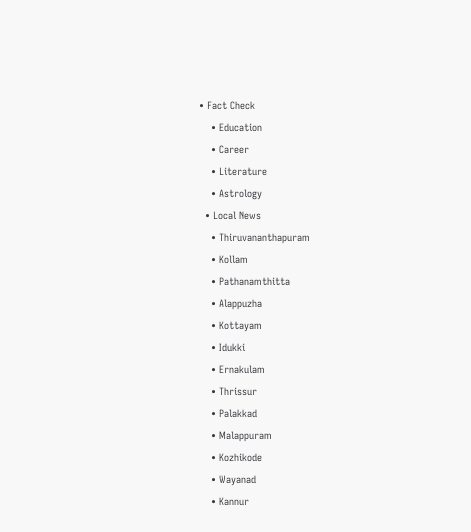• Fact Check
    • Education
    • Career
    • Literature
    • Astrology
  • Local News
    • Thiruvananthapuram
    • Kollam
    • Pathanamthitta
    • Alappuzha
    • Kottayam
    • Idukki
    • Ernakulam
    • Thrissur
    • Palakkad
    • Malappuram
    • Kozhikode
    • Wayanad
    • Kannur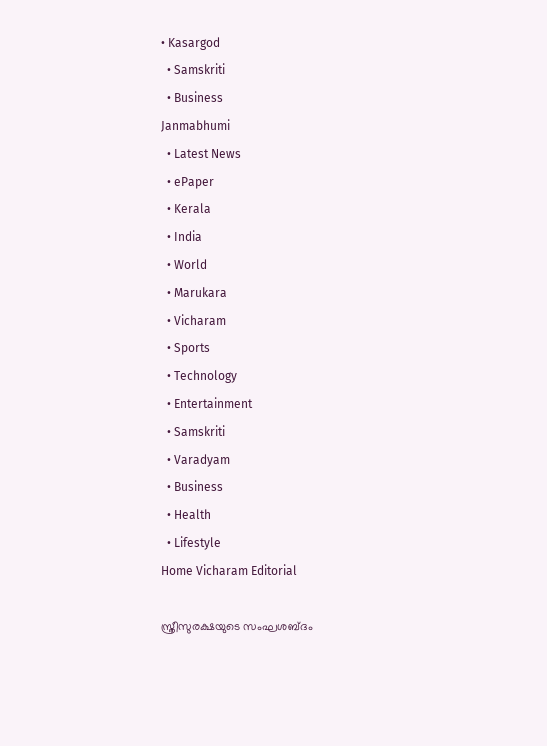• Kasargod
  • Samskriti
  • Business
Janmabhumi
  • Latest News
  • ePaper
  • Kerala
  • India
  • World
  • Marukara
  • Vicharam
  • Sports
  • Technology
  • Entertainment
  • Samskriti
  • Varadyam
  • Business
  • Health
  • Lifestyle
Home Vicharam Editorial

സ്ത്രീസുരക്ഷയുടെ സംഘശബ്ദം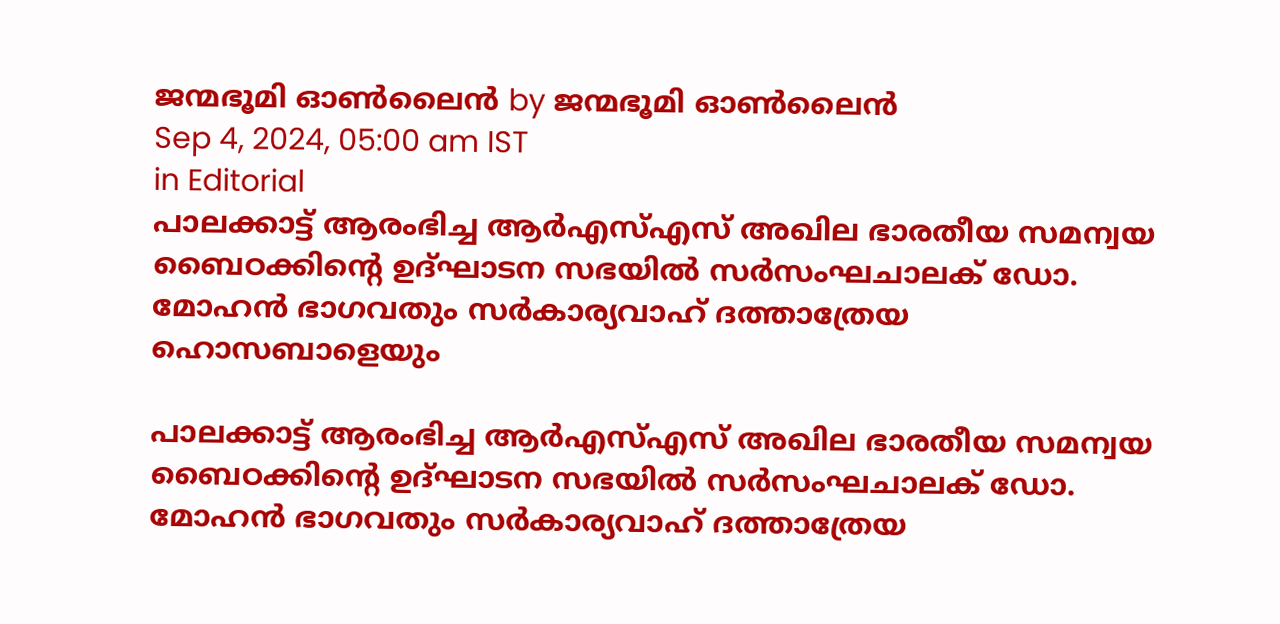ജന്മഭൂമി ഓണ്‍ലൈന്‍ by ജന്മഭൂമി ഓണ്‍ലൈന്‍
Sep 4, 2024, 05:00 am IST
in Editorial
പാലക്കാട്ട് ആരംഭിച്ച ആര്‍എസ്എസ് അഖില ഭാരതീയ സമന്വയ ബൈഠക്കിന്റെ ഉദ്ഘാടന സഭയില്‍ സര്‍സംഘചാലക് ഡോ. മോഹന്‍ ഭാഗവതും സര്‍കാര്യവാഹ് ദത്താത്രേയ ഹൊസബാളെയും

പാലക്കാട്ട് ആരംഭിച്ച ആര്‍എസ്എസ് അഖില ഭാരതീയ സമന്വയ ബൈഠക്കിന്റെ ഉദ്ഘാടന സഭയില്‍ സര്‍സംഘചാലക് ഡോ. മോഹന്‍ ഭാഗവതും സര്‍കാര്യവാഹ് ദത്താത്രേയ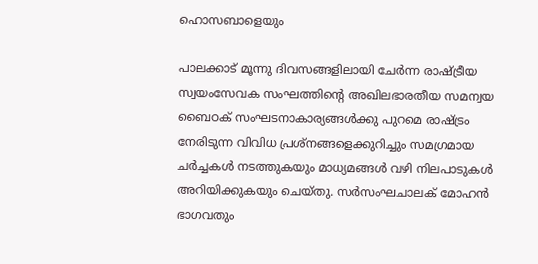ഹൊസബാളെയും

പാലക്കാട് മൂന്നു ദിവസങ്ങളിലായി ചേര്‍ന്ന രാഷ്‌ട്രീയ സ്വയംസേവക സംഘത്തിന്റെ അഖിലഭാരതീയ സമന്വയ ബൈഠക് സംഘടനാകാര്യങ്ങള്‍ക്കു പുറമെ രാഷ്‌ട്രം നേരിടുന്ന വിവിധ പ്രശ്‌നങ്ങളെക്കുറിച്ചും സമഗ്രമായ ചര്‍ച്ചകള്‍ നടത്തുകയും മാധ്യമങ്ങള്‍ വഴി നിലപാടുകള്‍ അറിയിക്കുകയും ചെയ്തു. സര്‍സംഘചാലക് മോഹന്‍ ഭാഗവതും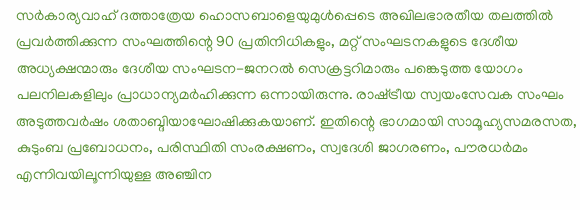സര്‍കാര്യവാഹ് ദത്താത്രേയ ഹൊസബാളെയുമുള്‍പ്പെടെ അഖിലഭാരതീയ തലത്തില്‍ പ്രവര്‍ത്തിക്കുന്ന സംഘത്തിന്റെ 90 പ്രതിനിധികളും, മറ്റ് സംഘടനകളുടെ ദേശീയ അധ്യക്ഷന്മാരും ദേശീയ സംഘടന-ജനറല്‍ സെക്രട്ടറിമാരും പങ്കെടുത്ത യോഗം പലനിലകളിലും പ്രാധാന്യമര്‍ഹിക്കുന്ന ഒന്നായിരുന്നു. രാഷ്‌ട്രീയ സ്വയംസേവക സംഘം അടുത്തവര്‍ഷം ശതാബ്ദിയാഘോഷിക്കുകയാണ്. ഇതിന്റെ ഭാഗമായി സാമൂഹ്യസമരസത, കുടുംബ പ്രബോധനം, പരിസ്ഥിതി സംരക്ഷണം, സ്വദേശി ജാഗരണം, പൗരധര്‍മം എന്നിവയിലൂന്നിയുള്ള അഞ്ചിന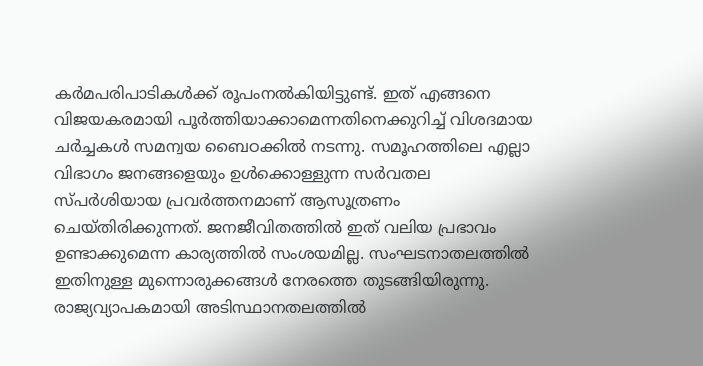കര്‍മപരിപാടികള്‍ക്ക് രൂപംനല്‍കിയിട്ടുണ്ട്. ഇത് എങ്ങനെ വിജയകരമായി പൂര്‍ത്തിയാക്കാമെന്നതിനെക്കുറിച്ച് വിശദമായ ചര്‍ച്ചകള്‍ സമന്വയ ബൈഠക്കില്‍ നടന്നു. സമൂഹത്തിലെ എല്ലാ വിഭാഗം ജനങ്ങളെയും ഉള്‍ക്കൊള്ളുന്ന സര്‍വതല സ്പര്‍ശിയായ പ്രവര്‍ത്തനമാണ് ആസൂത്രണം ചെയ്തിരിക്കുന്നത്. ജനജീവിതത്തില്‍ ഇത് വലിയ പ്രഭാവം ഉണ്ടാക്കുമെന്ന കാര്യത്തില്‍ സംശയമില്ല. സംഘടനാതലത്തില്‍ ഇതിനുള്ള മുന്നൊരുക്കങ്ങള്‍ നേരത്തെ തുടങ്ങിയിരുന്നു. രാജ്യവ്യാപകമായി അടിസ്ഥാനതലത്തില്‍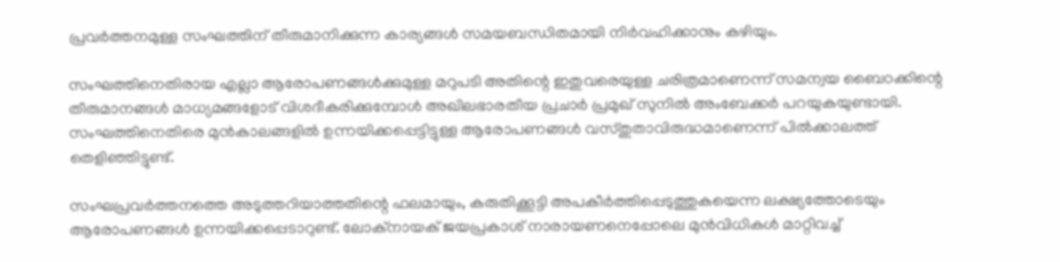പ്രവര്‍ത്തനമുള്ള സംഘത്തിന് തീരുമാനിക്കുന്ന കാര്യങ്ങള്‍ സമയബന്ധിതമായി നിര്‍വഹിക്കാനും കഴിയും.

സംഘത്തിനെതിരായ എല്ലാ ആരോപണങ്ങള്‍ക്കുമുള്ള മറുപടി അതിന്റെ ഇതുവരെയുള്ള ചരിത്രമാണെന്ന് സമന്വയ ബൈഠക്കിന്റെ തീരുമാനങ്ങള്‍ മാധ്യമങ്ങളോട് വിശദീകരിക്കുമ്പോള്‍ അഖിലഭാരതീയ പ്രചാര്‍ പ്രമുഖ് സുനില്‍ അംബേക്കര്‍ പറയുകയുണ്ടായി. സംഘത്തിനെതിരെ മുന്‍കാലങ്ങളില്‍ ഉന്നയിക്കപ്പെട്ടിട്ടുള്ള ആരോപണങ്ങള്‍ വസ്തുതാവിരുദ്ധമാണെന്ന് പില്‍ക്കാലത്ത് തെളിഞ്ഞിട്ടുണ്ട്.

സംഘപ്രവര്‍ത്തനത്തെ അടുത്തറിയാത്തതിന്റെ ഫലമായും, കരുതിക്കൂട്ടി അപകീര്‍ത്തിപ്പെടുത്തുകയെന്ന ലക്ഷ്യത്തോടെയും ആരോപണങ്ങള്‍ ഉന്നയിക്കപ്പെടാറുണ്ട്. ലോക്‌നായക് ജയപ്രകാശ് നാരായണനെപ്പോലെ മുന്‍വിധികള്‍ മാറ്റിവച്ച്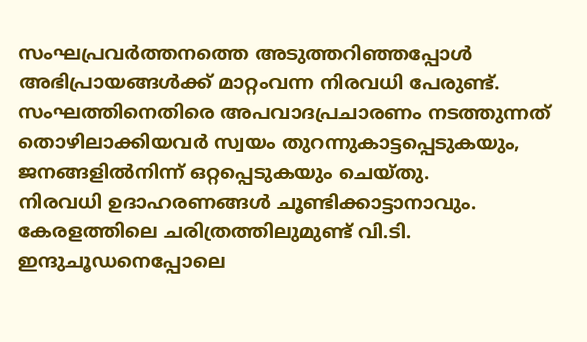സംഘപ്രവര്‍ത്തനത്തെ അടുത്തറിഞ്ഞപ്പോള്‍ അഭിപ്രായങ്ങള്‍ക്ക് മാറ്റംവന്ന നിരവധി പേരുണ്ട്. സംഘത്തിനെതിരെ അപവാദപ്രചാരണം നടത്തുന്നത് തൊഴിലാക്കിയവര്‍ സ്വയം തുറന്നുകാട്ടപ്പെടുകയും, ജനങ്ങളില്‍നിന്ന് ഒറ്റപ്പെടുകയും ചെയ്തു.
നിരവധി ഉദാഹരണങ്ങള്‍ ചൂണ്ടിക്കാട്ടാനാവും. കേരളത്തിലെ ചരിത്രത്തിലുമുണ്ട് വി.ടി. ഇന്ദുചൂഡനെപ്പോലെ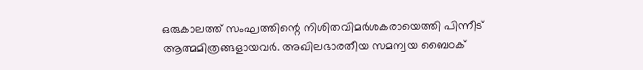ഒരുകാലത്ത് സംഘത്തിന്റെ നിശിതവിമര്‍ശകരായെത്തി പിന്നീട് ആത്മമിത്രങ്ങളായവര്‍. അഖിലഭാരതീയ സമന്വയ ബൈഠക്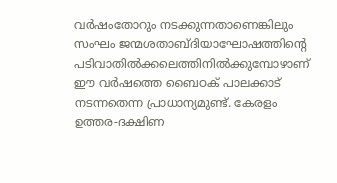വര്‍ഷംതോറും നടക്കുന്നതാണെങ്കിലും സംഘം ജന്മശതാബ്ദിയാഘോഷത്തിന്റെ പടിവാതില്‍ക്കലെത്തിനില്‍ക്കുമ്പോഴാണ് ഈ വര്‍ഷത്തെ ബൈഠക് പാലക്കാട് നടന്നതെന്ന പ്രാധാന്യമുണ്ട്. കേരളം ഉത്തര-ദക്ഷിണ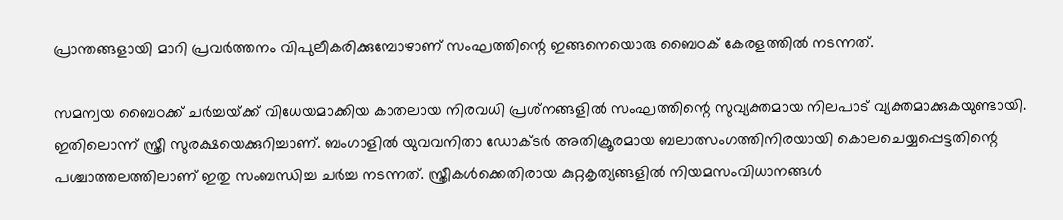പ്രാന്തങ്ങളായി മാറി പ്രവര്‍ത്തനം വിപുലീകരിക്കുമ്പോഴാണ് സംഘത്തിന്റെ ഇങ്ങനെയൊരു ബൈഠക് കേരളത്തില്‍ നടന്നത്.

സമന്വയ ബൈഠക്ക് ചര്‍ച്ചയ്‌ക്ക് വിധേയമാക്കിയ കാതലായ നിരവധി പ്രശ്‌നങ്ങളില്‍ സംഘത്തിന്റെ സുവ്യക്തമായ നിലപാട് വ്യക്തമാക്കുകയുണ്ടായി. ഇതിലൊന്ന് സ്ത്രീ സുരക്ഷയെക്കുറിച്ചാണ്. ബംഗാളില്‍ യുവവനിതാ ഡോക്ടര്‍ അതിക്രൂരമായ ബലാത്സംഗത്തിനിരയായി കൊലചെയ്യപ്പെട്ടതിന്റെ പശ്ചാത്തലത്തിലാണ് ഇതു സംബന്ധിച്ച ചര്‍ച്ച നടന്നത്. സ്ത്രീകള്‍ക്കെതിരായ കുറ്റകൃത്യങ്ങളില്‍ നിയമസംവിധാനങ്ങള്‍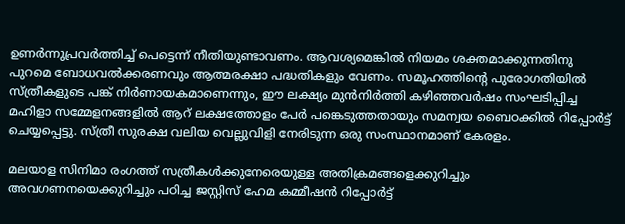ഉണര്‍ന്നുപ്രവര്‍ത്തിച്ച് പെട്ടെന്ന് നീതിയുണ്ടാവണം. ആവശ്യമെങ്കില്‍ നിയമം ശക്തമാക്കുന്നതിനു പുറമെ ബോധവല്‍ക്കരണവും ആത്മരക്ഷാ പദ്ധതികളും വേണം. സമൂഹത്തിന്റെ പുരോഗതിയില്‍ സ്ത്രീകളുടെ പങ്ക് നിര്‍ണായകമാണെന്നും, ഈ ലക്ഷ്യം മുന്‍നിര്‍ത്തി കഴിഞ്ഞവര്‍ഷം സംഘടിപ്പിച്ച മഹിളാ സമ്മേളനങ്ങളില്‍ ആറ് ലക്ഷത്തോളം പേര്‍ പങ്കെടുത്തതായും സമന്വയ ബൈഠക്കില്‍ റിപ്പോര്‍ട്ട് ചെയ്യപ്പെട്ടു. സ്ത്രീ സുരക്ഷ വലിയ വെല്ലുവിളി നേരിടുന്ന ഒരു സംസ്ഥാനമാണ് കേരളം.

മലയാള സിനിമാ രംഗത്ത് സത്രീകള്‍ക്കുനേരെയുള്ള അതിക്രമങ്ങളെക്കുറിച്ചും അവഗണനയെക്കുറിച്ചും പഠിച്ച ജസ്റ്റിസ് ഹേമ കമ്മീഷന്‍ റിപ്പോര്‍ട്ട്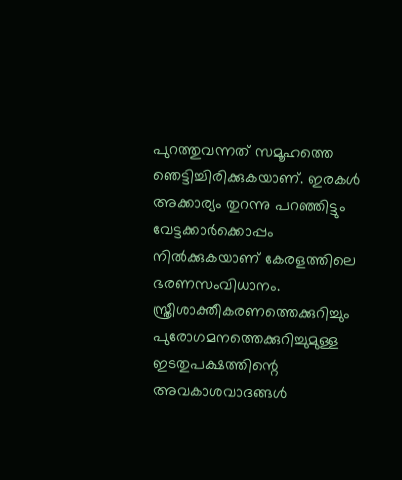പുറത്തുവന്നത് സമൂഹത്തെ ഞെട്ടിച്ചിരിക്കുകയാണ്. ഇരകള്‍ അക്കാര്യം തുറന്നു പറഞ്ഞിട്ടും വേട്ടക്കാര്‍ക്കൊപ്പം നില്‍ക്കുകയാണ് കേരളത്തിലെ ഭരണസംവിധാനം. സ്ത്രീശാക്തീകരണത്തെക്കുറിച്ചും പുരോഗമനത്തെക്കുറിച്ചുമുള്ള ഇടതുപക്ഷത്തിന്റെ അവകാശവാദങ്ങള്‍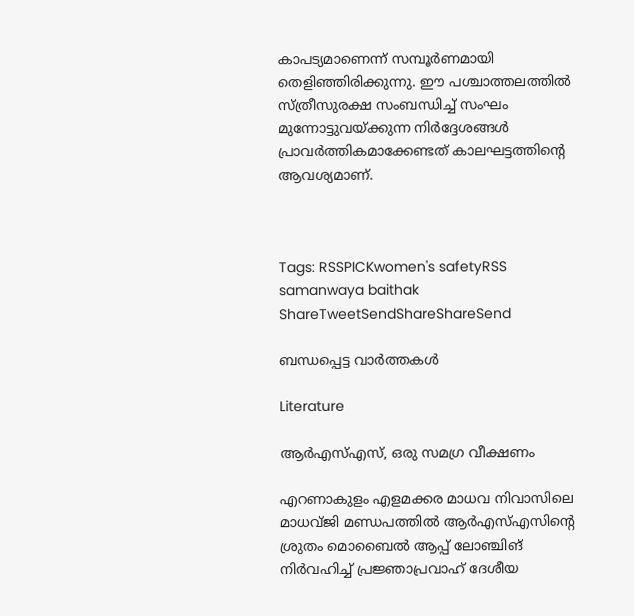കാപട്യമാണെന്ന് സമ്പൂര്‍ണമായി തെളിഞ്ഞിരിക്കുന്നു. ഈ പശ്ചാത്തലത്തില്‍ സ്ത്രീസുരക്ഷ സംബന്ധിച്ച് സംഘം മുന്നോട്ടുവയ്‌ക്കുന്ന നിര്‍ദ്ദേശങ്ങള്‍ പ്രാവര്‍ത്തികമാക്കേണ്ടത് കാലഘട്ടത്തിന്റെ ആവശ്യമാണ്.



Tags: RSSPICKwomen's safetyRSS samanwaya baithak
ShareTweetSendShareShareSend

ബന്ധപ്പെട്ട വാര്‍ത്തകള്‍

Literature

ആര്‍എസ്എസ്, ഒരു സമഗ്ര വീക്ഷണം

എറണാകുളം എളമക്കര മാധവ നിവാസിലെ മാധവ്ജി മണ്ഡപത്തില്‍ ആര്‍എസ്എസിന്റെ ശ്രുതം മൊബൈല്‍ ആപ്പ് ലോഞ്ചിങ് നിര്‍വഹിച്ച് പ്രജ്ഞാപ്രവാഹ് ദേശീയ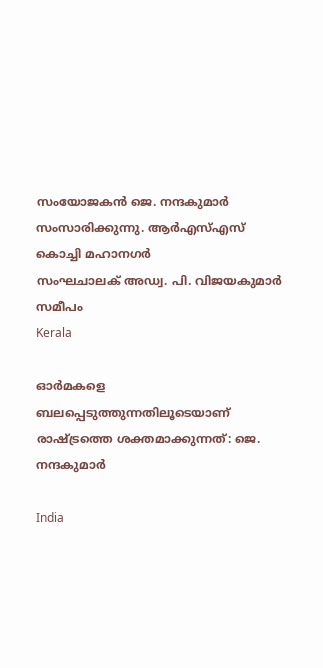സംയോജകന്‍ ജെ. നന്ദകുമാര്‍ സംസാരിക്കുന്നു. ആര്‍എസ്എസ് കൊച്ചി മഹാനഗര്‍
സംഘചാലക് അഡ്വ. പി. വിജയകുമാര്‍ സമീപം
Kerala

ഓര്‍മകളെ ബലപ്പെടുത്തുന്നതിലൂടെയാണ് രാഷ്‌ട്രത്തെ ശക്തമാക്കുന്നത്: ജെ. നന്ദകുമാര്‍

India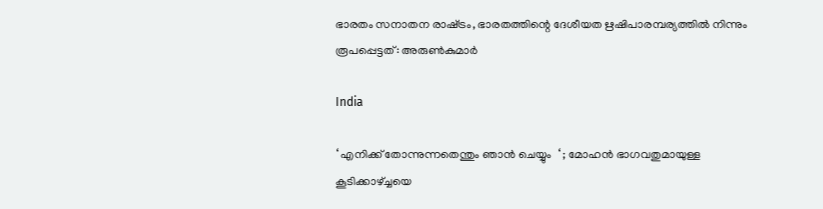ഭാരതം സനാതന രാഷ്‌ട്രം, ഭാരതത്തിന്റെ ദേശീയത ഋഷിപാരമ്പര്യത്തില്‍ നിന്നും രൂപപ്പെട്ടത്: അരുണ്‍കുമാര്‍

India

‘ എനിക്ക് തോന്നുന്നതെന്തും ഞാൻ ചെയ്യും  ‘ ; മോഹൻ ഭാഗവതുമായുള്ള കൂടിക്കാഴ്‌ച്ചയെ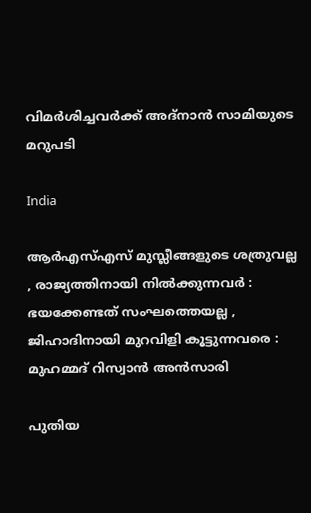വിമർശിച്ചവർക്ക് അദ്നാൻ സാമിയുടെ മറുപടി

India

ആർ‌എസ്‌എസ് മുസ്ലീങ്ങളുടെ ശത്രുവല്ല , രാജ്യത്തിനായി നിൽക്കുന്നവർ : ഭയക്കേണ്ടത് സംഘത്തെയല്ല , ജിഹാദിനായി മുറവിളി കൂട്ടുന്നവരെ : മുഹമ്മദ് റിസ്വാൻ അൻസാരി

പുതിയ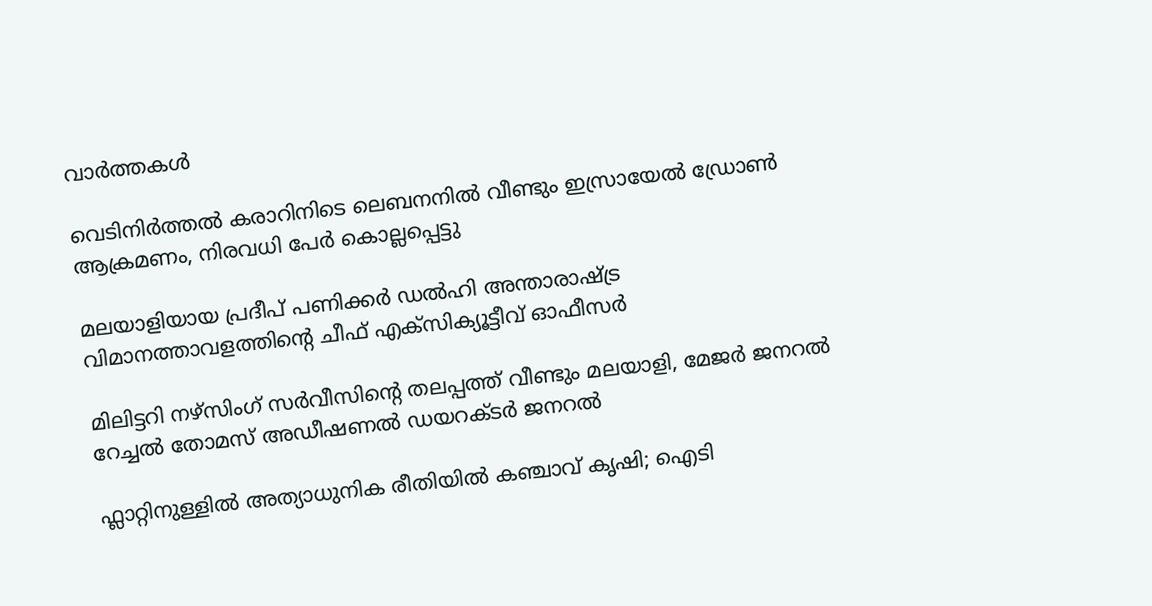വാര്‍ത്തകള്‍

വെടിനിര്‍ത്തല്‍ കരാറിനിടെ ലെബനനില്‍ വീണ്ടും ഇസ്രായേല്‍ ഡ്രോണ്‍ ആക്രമണം, നിരവധി പേര്‍ കൊല്ലപ്പെട്ടു

മലയാളിയായ പ്രദീപ് പണിക്കര്‍ ഡല്‍ഹി അന്താരാഷ്‌ട്ര വിമാനത്താവളത്തിന്റെ ചീഫ് എക്‌സിക്യൂട്ടീവ് ഓഫീസര്‍

മിലിട്ടറി നഴ്സിംഗ് സര്‍വീസിന്റെ തലപ്പത്ത് വീണ്ടും മലയാളി, മേജര്‍ ജനറല്‍ റേച്ചല്‍ തോമസ് അഡീഷണല്‍ ഡയറക്ടര്‍ ജനറല്‍

ഫ്ലാറ്റിനുള്ളിൽ അത്യാധുനിക രീതിയിൽ കഞ്ചാവ് കൃഷി; ഐടി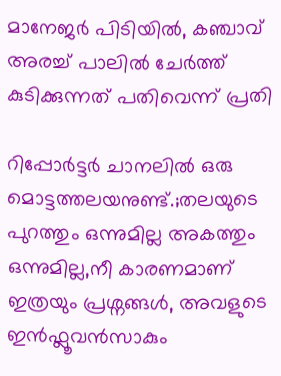മാനേജർ പിടിയിൽ, കഞ്ചാവ് അരച്ച് പാലിൽ ചേർത്ത് കുടിക്കുന്നത് പതിവെന്ന് പ്രതി

റിപ്പോർട്ടർ ചാനലിൽ ഒരു മൊട്ടത്തലയനുണ്ട്.;തലയുടെ പുറത്തും ഒന്നുമില്ല അകത്തും ഒന്നുമില്ല,നീ കാരണമാണ് ഇത്രയും പ്രശ്നങ്ങൾ, അവളുടെ ഇൻഫ്ലൂവൻസാകും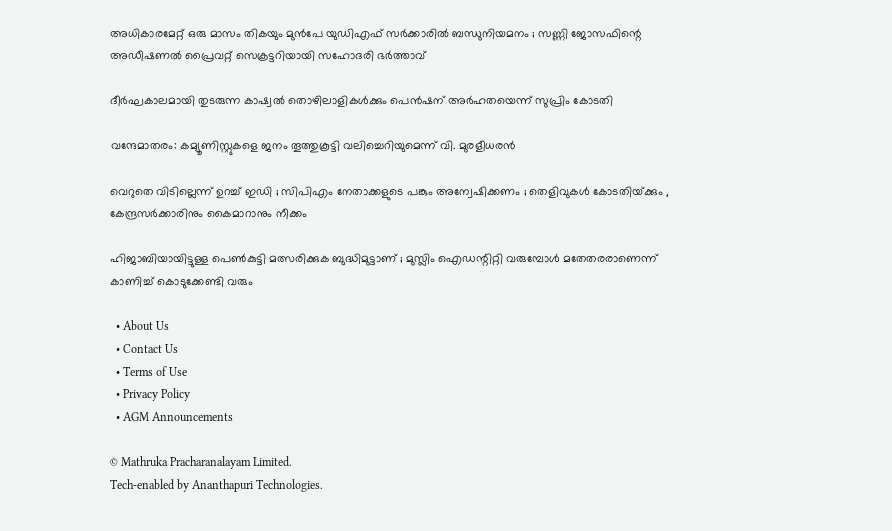അധികാരമേറ്റ് ഒരു മാസം തികയും മുൻപേ യുഡിഎഫ് സർക്കാരിൽ ബന്ധുനിയമനം ; സണ്ണി ജോസഫിന്റെ അഡീഷണൽ പ്രൈവറ്റ് സെക്രട്ടറിയായി സഹോദരി ഭർത്താവ്

ദീര്‍ഘകാലമായി തുടരുന്ന കാഷ്വല്‍ തൊഴിലാളികള്‍ക്കും പെന്‍ഷന് അര്‍ഹതയെന്ന് സുപ്രിം കോടതി

വന്ദേമാതരം: കമ്യൂണിസ്റ്റുകളെ ജനം തൂത്തുകൂട്ടി വലിച്ചെറിയുമെന്ന് വി. മുരളീധരൻ

വെറുതെ വിടില്ലെന്ന് ഉറച്ച് ഇഡി ; സിപിഎം നേതാക്കളുടെ പങ്കും അന്വേഷിക്കണം ; തെളിവുകൾ കോടതിയ്‌ക്കും , കേന്ദ്രസർക്കാരിനും കൈമാറാനും നീക്കം

ഹിജാബിയായിട്ടുള്ള പെണ്‍കുട്ടി മത്സരിക്കുക ബുദ്ധിമുട്ടാണ് ; മുസ്ലിം ഐഡന്റിറ്റി വരുമ്പോള്‍ മതേതരരാണെന്ന് കാണിച്ച് കൊടുക്കേണ്ടി വരും

  • About Us
  • Contact Us
  • Terms of Use
  • Privacy Policy
  • AGM Announcements

© Mathruka Pracharanalayam Limited.
Tech-enabled by Ananthapuri Technologies.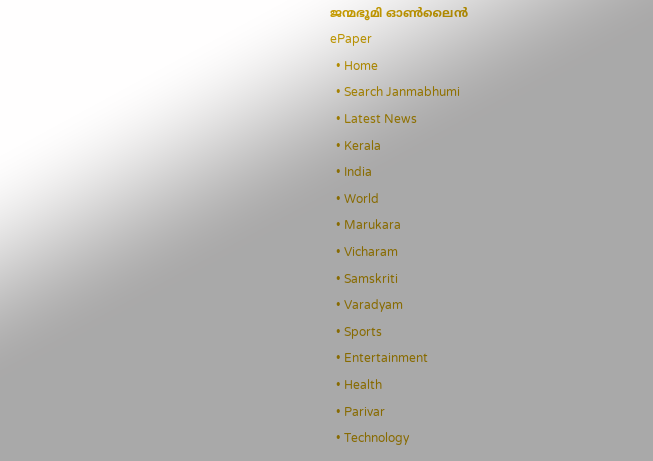ജന്മഭൂമി ഓണ്‍ലൈന്‍
ePaper
  • Home
  • Search Janmabhumi
  • Latest News
  • Kerala
  • India
  • World
  • Marukara
  • Vicharam
  • Samskriti
  • Varadyam
  • Sports
  • Entertainment
  • Health
  • Parivar
  • Technology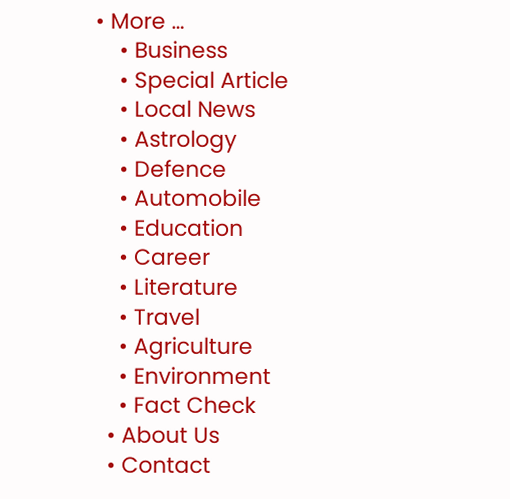• More …
    • Business
    • Special Article
    • Local News
    • Astrology
    • Defence
    • Automobile
    • Education
    • Career
    • Literature
    • Travel
    • Agriculture
    • Environment
    • Fact Check
  • About Us
  • Contact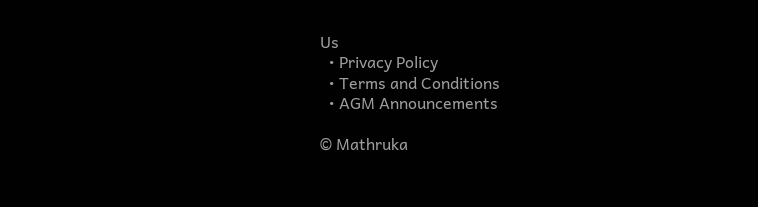Us
  • Privacy Policy
  • Terms and Conditions
  • AGM Announcements

© Mathruka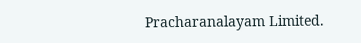Pracharanalayam Limited.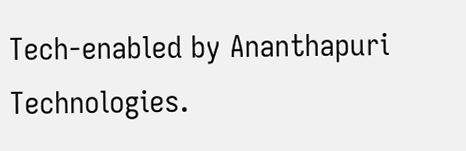Tech-enabled by Ananthapuri Technologies.